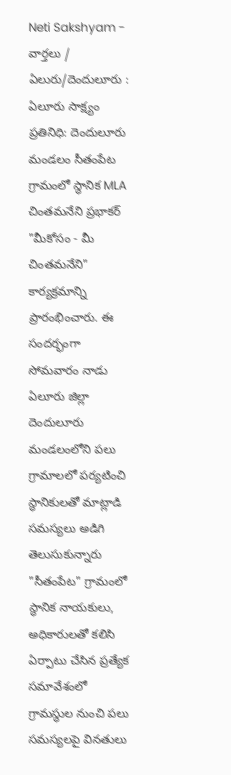Neti Sakshyam - వార్తలు / ఏలురు/దెందులూరు : ఏలూరు సాక్ష్యం ప్రతినిధి: దెందులూరు మండలం సీతంపేట గ్రామంలో స్థానిక MLA చింతమనేని ప్రభాకర్ "మీకోసం - మీ చింతమనేని" కార్యక్రమాన్ని ప్రారంభించారు. ఈ సందర్భంగా సోమవారం నాడు ఏలూరు జిల్లా దెందులూరు మండలంలోని పలు గ్రామాలలో పర్యటించి స్థానికులతో మాట్లాడి సమస్యలు అడిగి తెలుసుకున్నారు
"సీతంపేట" గ్రామంలో స్థానిక నాయకులు, అధికారులతో కలిసి ఏర్పాటు చేసిన ప్రత్యేక సమావేశంలో గ్రామస్థుల నుంచి పలు సమస్యలపై వినతులు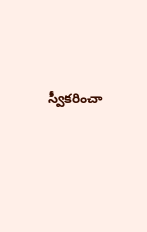స్వీకరించా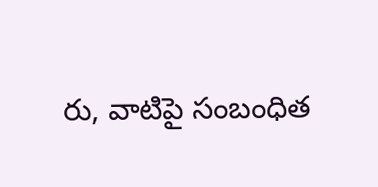రు, వాటిపై సంబంధిత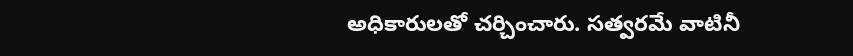అధికారులతో చర్చించారు. సత్వరమే వాటినీ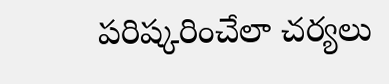పరిష్కరించేలా చర్యలు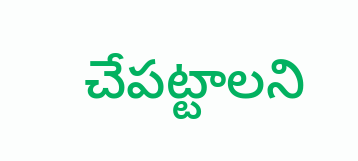చేపట్టాలని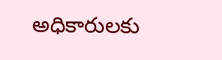అధికారులకు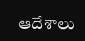ఆదేశాలు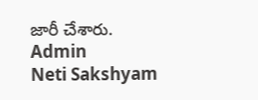జారీ చేశారు.
Admin
Neti Sakshyam